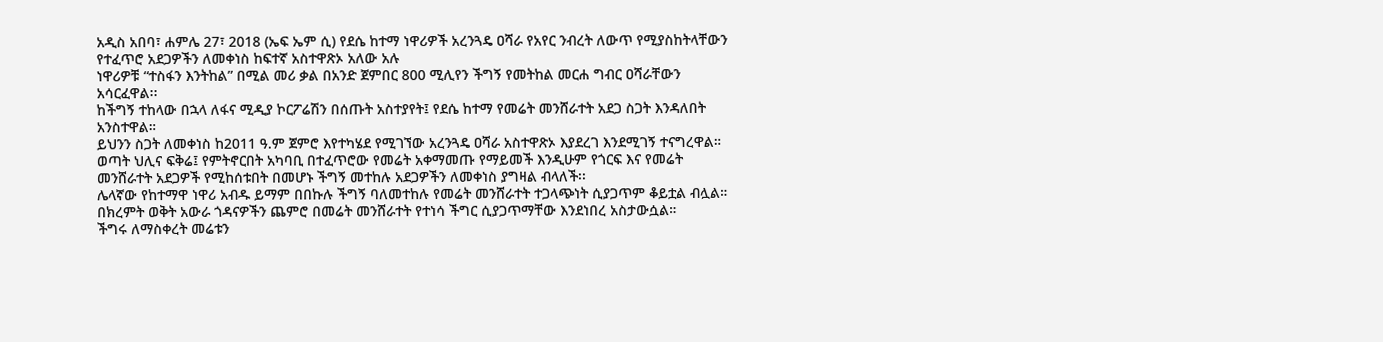አዲስ አበባ፣ ሐምሌ 27፣ 2018 (ኤፍ ኤም ሲ) የደሴ ከተማ ነዋሪዎች አረንጓዴ ዐሻራ የአየር ንብረት ለውጥ የሚያስከትላቸውን የተፈጥሮ አደጋዎችን ለመቀነስ ከፍተኛ አስተዋጽኦ አለው አሉ
ነዋሪዎቹ “ተስፋን እንትከል” በሚል መሪ ቃል በአንድ ጀምበር 800 ሚሊየን ችግኝ የመትከል መርሐ ግብር ዐሻራቸውን አሳርፈዋል፡፡
ከችግኝ ተከላው በኋላ ለፋና ሚዲያ ኮርፖሬሽን በሰጡት አስተያየት፤ የደሴ ከተማ የመሬት መንሸራተት አደጋ ስጋት እንዳለበት አንስተዋል።
ይህንን ስጋት ለመቀነስ ከ2011 ዓ.ም ጀምሮ እየተካሄደ የሚገኘው አረንጓዴ ዐሻራ አስተዋጽኦ እያደረገ እንደሚገኝ ተናግረዋል።
ወጣት ህሊና ፍቅሬ፤ የምትኖርበት አካባቢ በተፈጥሮው የመሬት አቀማመጡ የማይመች እንዲሁም የጎርፍ እና የመሬት መንሸራተት አደጋዎች የሚከሰቱበት በመሆኑ ችግኝ መተከሉ አደጋዎችን ለመቀነስ ያግዛል ብላለች፡፡
ሌላኛው የከተማዋ ነዋሪ አብዱ ይማም በበኩሉ ችግኝ ባለመተከሉ የመሬት መንሸራተት ተጋላጭነት ሲያጋጥም ቆይቷል ብሏል።
በክረምት ወቅት አውራ ጎዳናዎችን ጨምሮ በመሬት መንሸራተት የተነሳ ችግር ሲያጋጥማቸው እንደነበረ አስታውሷል።
ችግሩ ለማስቀረት መሬቱን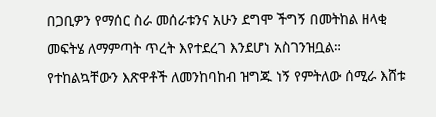በጋቢዎን የማሰር ስራ መሰራቱንና አሁን ደግሞ ችግኝ በመትከል ዘላቂ መፍትሄ ለማምጣት ጥረት እየተደረገ እንደሆነ አስገንዝቧል።
የተከልኳቸውን እጽዋቶች ለመንከባከብ ዝግጁ ነኝ የምትለው ሰሚራ እሸቱ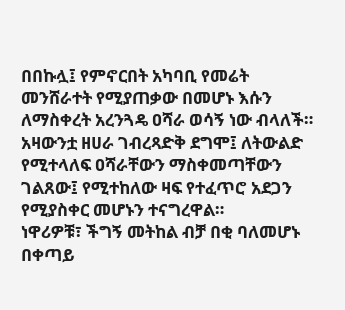በበኩሏ፤ የምኖርበት አካባቢ የመሬት መንሸራተት የሚያጠቃው በመሆኑ እሱን ለማስቀረት አረንጓዴ ዐሻራ ወሳኝ ነው ብላለች።
አዛውንቷ ዘሀራ ገብረጻድቅ ደግሞ፤ ለትውልድ የሚተላለፍ ዐሻራቸውን ማስቀመጣቸውን ገልጸው፤ የሚተከለው ዛፍ የተፈጥሮ አደጋን የሚያስቀር መሆኑን ተናግረዋል።
ነዋሪዎቹ፣ ችግኝ መትከል ብቻ በቂ ባለመሆኑ በቀጣይ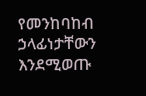የመንከባከብ ኃላፊነታቸውን እንደሚወጡ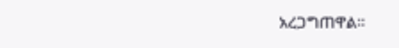አረጋግጠዋል።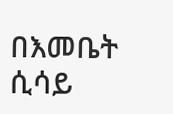በእመቤት ሲሳይ